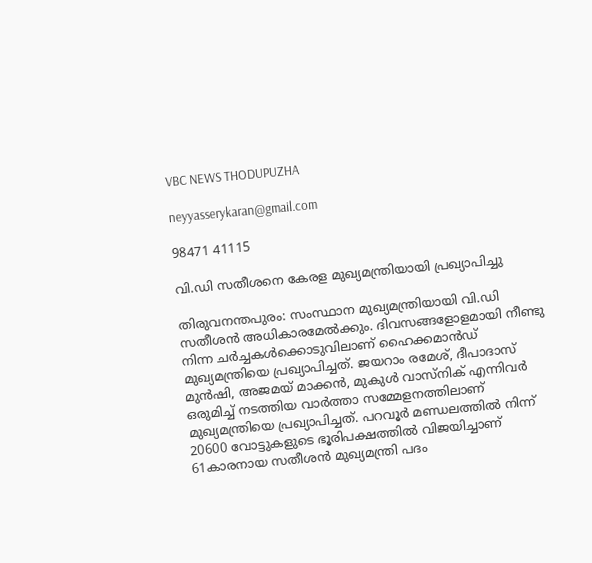VBC NEWS THODUPUZHA

neyyasserykaran@gmail.com

98471 41115

വി.ഡി സതീശനെ കേരള മുഖ്യമന്ത്രിയായി പ്രഖ്യാപിച്ചു

തിരുവനന്തപുരം: സംസ്ഥാന മുഖ്യമന്ത്രിയായി വി.ഡി സതീശൻ അധികാരമേൽക്കും. ദിവസങ്ങളോളമായി നീണ്ടു നിന്ന ചർച്ചകൾക്കൊടുവിലാണ് ഹൈക്കമാൻഡ് മുഖ്യമന്ത്രിയെ പ്രഖ്യാപിച്ചത്. ജയറാം രമേശ്, ദീപാദാസ് മുൻഷി, അജമയ് മാക്കൻ, മുകുൾ വാസ്നിക് എന്നിവർ ഒരുമിച്ച് നടത്തിയ വാർത്താ സമ്മേളനത്തിലാണ് മുഖ്യമന്ത്രിയെ പ്രഖ്യാപിച്ചത്. പറവൂർ മണ്ഡലത്തിൽ നിന്ന് 20600 വോട്ടുകളുടെ ഭൂരിപക്ഷത്തിൽ വിജയിച്ചാണ് 61കാരനായ സതീശൻ മുഖ്യമന്ത്രി പദം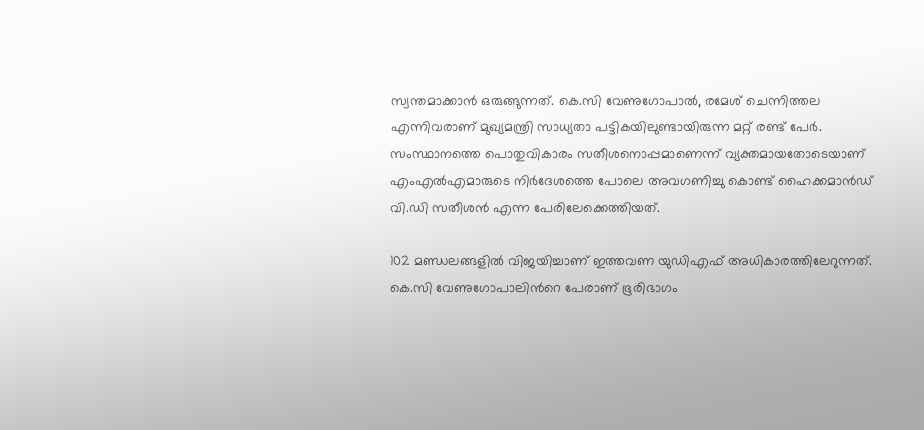സ്വന്തമാക്കാൻ ഒരുങ്ങുന്നത്. കെ.സി വേണുഗോപാൽ, രമേശ് ചെന്നിത്തല എന്നിവരാണ് മുഖ്യമന്ത്രി സാധ്യതാ പട്ടികയിലുണ്ടായിരുന്ന മറ്റ് രണ്ട് പേർ. സംസ്ഥാനത്തെ പൊതുവികാരം സതീശനൊപ്പമാണെന്ന് വ്യക്തമായതോടെയാണ് എംഎൽഎമാരുടെ നിർദേശത്തെ പോലെ അവഗണിച്ചു കൊണ്ട് ഹൈക്കമാൻഡ് വി.ഡി സതീശൻ എന്ന പേരിലേക്കെത്തിയത്.

102 മണ്ഡലങ്ങളിൽ വിജയിച്ചാണ് ഇത്തവണ യുഡിഎഫ് അധികാരത്തിലേറുന്നത്. കെ.സി വേണുഗോപാലിൻറെ പേരാണ് ഭൂരിഭാഗം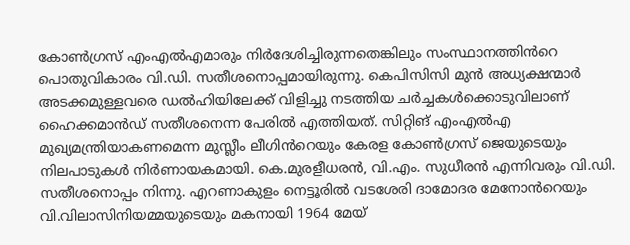കോൺഗ്രസ് എംഎൽഎമാരും നിർദേശിച്ചിരുന്നതെങ്കിലും സംസ്ഥാനത്തിൻറെ പൊതുവികാരം വി.ഡി. സതീശനൊപ്പമായിരുന്നു. കെപിസിസി മുൻ അധ്യക്ഷന്മാർ അടക്കമുള്ളവരെ ഡൽഹിയിലേക്ക് വിളിച്ചു നടത്തിയ ചർച്ചകൾക്കൊടുവിലാണ് ഹൈക്കമാൻഡ് സതീശനെന്ന പേരിൽ എത്തിയത്. സിറ്റിങ് എംഎൽഎ മുഖ്യമന്ത്രിയാകണമെന്ന മുസ്ലീം ലീഗിൻറെയും കേരള കോൺഗ്രസ് ജെയുടെയും നിലപാടുകൾ നിർണായകമായി. കെ.മുരളീധരൻ, വി.എം. സുധീരൻ എന്നിവരും വി.ഡി. സതീശനൊപ്പം നിന്നു. എറണാകുളം നെട്ടൂരിൽ വടശേരി ദാമോദര മേനോൻറെയും വി.വിലാസിനിയമ്മയുടെയും മകനായി 1964 മേയ്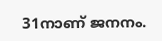31നാണ് ജനനം.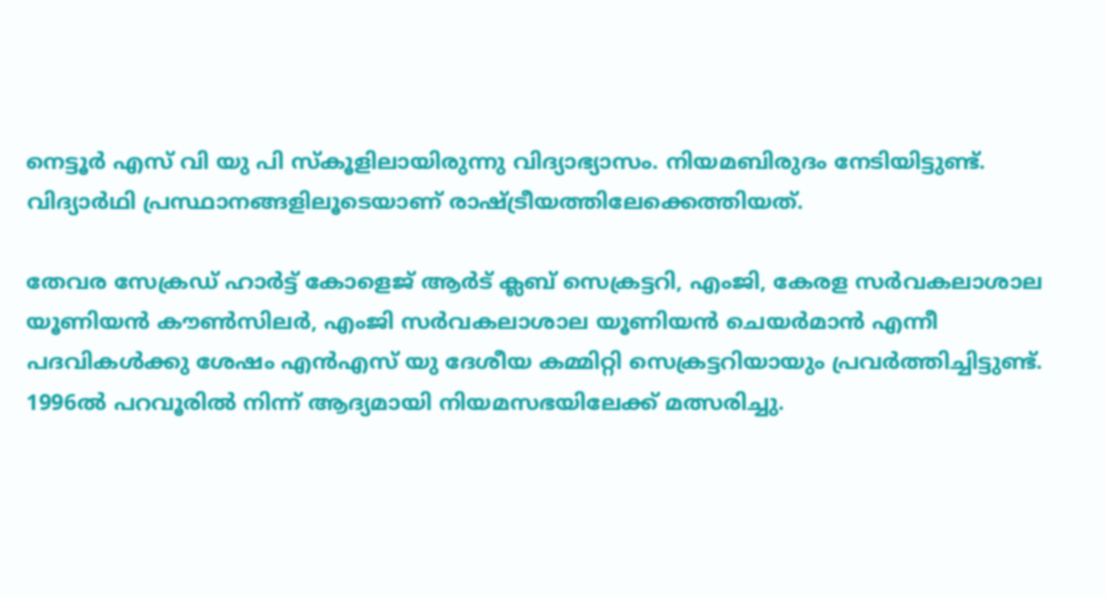നെട്ടൂർ എസ് വി യു പി സ്കൂളിലായിരുന്നു വിദ്യാഭ്യാസം. നിയമബിരുദം നേടിയിട്ടുണ്ട്. വിദ്യാർഥി പ്രസ്ഥാനങ്ങളിലൂടെയാണ് രാഷ്ട്രീയത്തിലേക്കെത്തിയത്.

തേവര സേക്രഡ് ഹാർട്ട് കോളെജ് ആർട് ക്ലബ് സെക്രട്ടറി, എംജി, കേരള സർവകലാശാല യൂണിയൻ കൗൺസിലർ, എംജി സർവകലാശാല യൂണിയൻ ചെയർമാൻ എന്നീ പദവികൾക്കു ശേഷം എൻഎസ് യു ദേശീയ കമ്മിറ്റി സെക്രട്ടറിയായും പ്രവർത്തിച്ചിട്ടുണ്ട്. 1996ൽ പറവൂരിൽ നിന്ന് ആദ്യമായി നിയമസഭയിലേക്ക് മത്സരിച്ചു.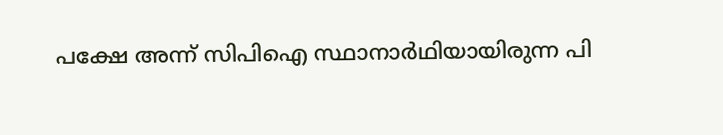പക്ഷേ അന്ന് സിപിഐ സ്ഥാനാർഥിയായിരുന്ന പി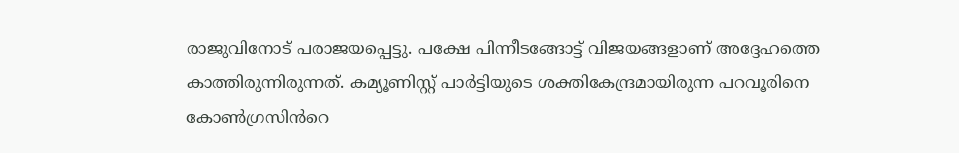രാജുവിനോട് പരാജയപ്പെട്ടു. പക്ഷേ പിന്നീടങ്ങോട്ട് വിജയങ്ങളാണ് അദ്ദേഹത്തെ കാത്തിരുന്നിരുന്നത്. കമ്യൂണിസ്റ്റ് പാർട്ടിയുടെ ശക്തികേന്ദ്രമായിരുന്ന പറവൂരിനെ കോൺഗ്രസിൻറെ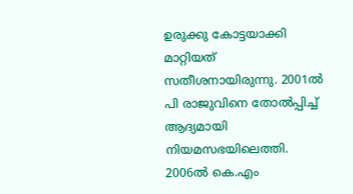ഉരുക്കു കോട്ടയാക്കി മാറ്റിയത് സതീശനായിരുന്നു. 2001ൽ പി രാജുവിനെ‍ തോൽപ്പിച്ച് ആദ്യമായി നിയമസഭയിലെത്തി. 2006ൽ കെ.എം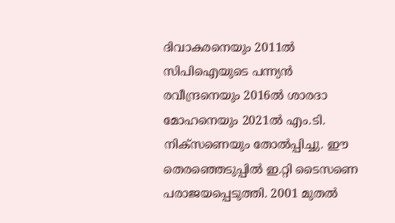ദിവാകരനെയും 2011ൽ സിപിഐയുടെ പന്ന്യൻ രവീന്ദ്രനെയും 2016ൽ ശാരദാ മോഹനെയും 2021ൽ എം.ടി. നിക്സണെയും തോൽപ്പിച്ചു. ഈ തെരഞ്ഞെടുപ്പിൽ ഇ.റ്റി ടൈസണെ പരാജയപ്പെടുത്തി. 2001 മുതൽ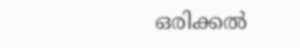ഒരിക്കൽ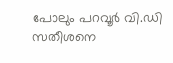പോലും പറവൂർ വി.ഡി സതീശനെ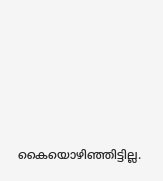കൈയൊഴിഞ്ഞിട്ടില്ല.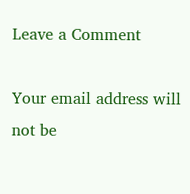Leave a Comment

Your email address will not be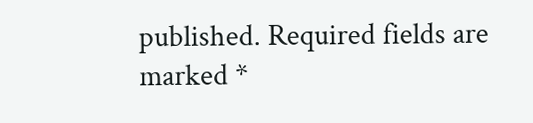published. Required fields are marked *